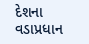દેશના વડાપ્રધાન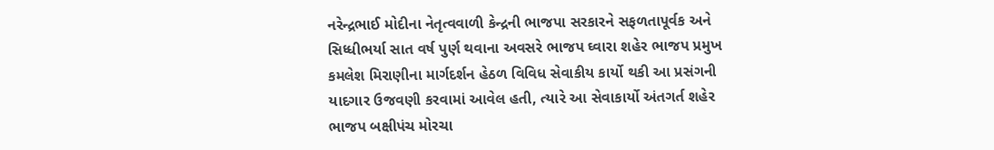નરેન્દ્રભાઈ મોદીના નેતૃત્વવાળી કેન્દ્રની ભાજપા સરકારને સફળતાપૂર્વક અને સિધ્ધીભર્યા સાત વર્ષ પુર્ણ થવાના અવસરે ભાજપ ઘ્વારા શહેર ભાજપ પ્રમુખ કમલેશ મિરાણીના માર્ગદર્શન હેઠળ વિવિધ સેવાકીય કાર્યો થકી આ પ્રસંગની યાદગાર ઉજવણી કરવામાં આવેલ હતી, ત્યારે આ સેવાકાર્યો અંતગર્ત શહેર ભાજપ બક્ષીપંચ મોરચા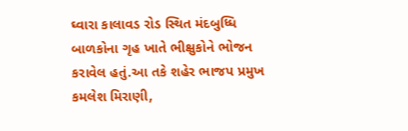ઘ્વારા કાલાવડ રોડ સ્થિત મંદબુધ્ધિ બાળકોના ગૃહ ખાતે ભીક્ષુકોને ભોજન કરાવેલ હતું.આ તકે શહેર ભાજપ પ્રમુખ કમલેશ મિરાણી,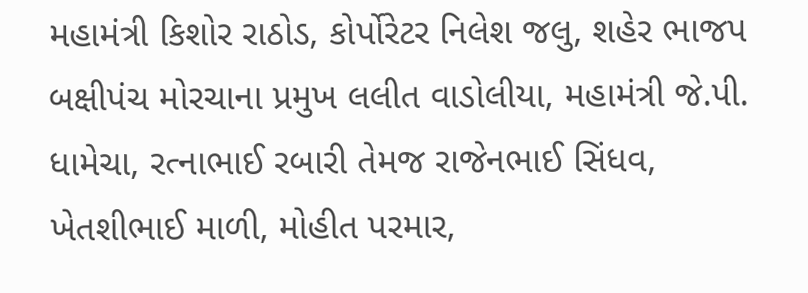મહામંત્રી કિશોર રાઠોડ, કોર્પોરેટર નિલેશ જલુ, શહેર ભાજપ બક્ષીપંચ મોરચાના પ્રમુખ લલીત વાડોલીયા, મહામંત્રી જે.પી. ધામેચા, રત્નાભાઈ રબારી તેમજ રાજેનભાઈ સિંધવ, ખેતશીભાઈ માળી, મોહીત પરમાર,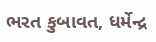ભરત કુબાવત, ધર્મેન્દ્ર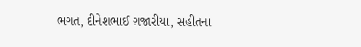ભગત, દીનેશભાઈ ગ઼જારીયા, સહીતના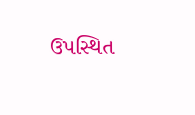ઉપસ્થિત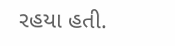રહયા હતી.